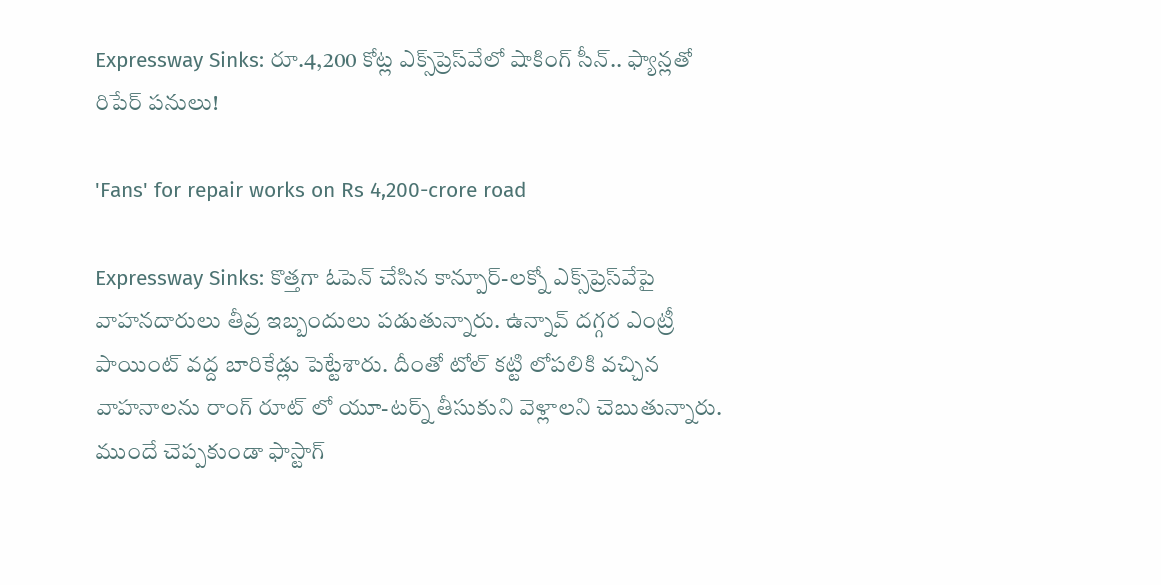Expressway Sinks: రూ.4,200 కోట్ల ఎక్స్‌ప్రెస్‌వేలో షాకింగ్ సీన్.. ఫ్యాన్లతో రిపేర్ పనులు!

'Fans' for repair works on Rs 4,200-crore road

Expressway Sinks: కొత్తగా ఓపెన్ చేసిన కాన్పూర్-లక్నో ఎక్స్‌ప్రెస్‌వేపై వాహనదారులు తీవ్ర ఇబ్బందులు పడుతున్నారు. ఉన్నావ్ దగ్గర ఎంట్రీ పాయింట్ వద్ద బారికేడ్లు పెట్టేశారు. దీంతో టోల్ కట్టి లోపలికి వచ్చిన వాహనాలను రాంగ్ రూట్ లో యూ-టర్న్ తీసుకుని వెళ్లాలని చెబుతున్నారు. ముందే చెప్పకుండా ఫాస్టాగ్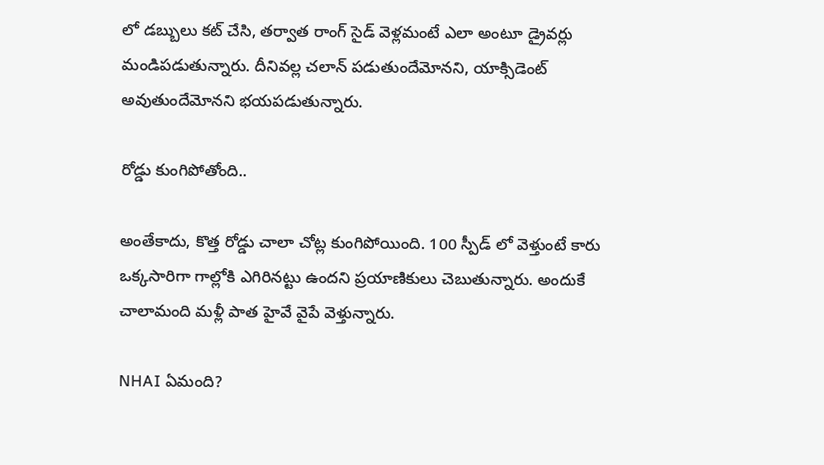లో డబ్బులు కట్ చేసి, తర్వాత రాంగ్ సైడ్ వెళ్లమంటే ఎలా అంటూ డ్రైవర్లు మండిపడుతున్నారు. దీనివల్ల చలాన్ పడుతుందేమోనని, యాక్సిడెంట్ అవుతుందేమోనని భయపడుతున్నారు.

రోడ్డు కుంగిపోతోంది..

అంతేకాదు, కొత్త రోడ్డు చాలా చోట్ల కుంగిపోయింది. 100 స్పీడ్ లో వెళ్తుంటే కారు ఒక్కసారిగా గాల్లోకి ఎగిరినట్టు ఉందని ప్రయాణికులు చెబుతున్నారు. అందుకే చాలామంది మళ్లీ పాత హైవే వైపే వెళ్తున్నారు.

NHAI ఏమంది?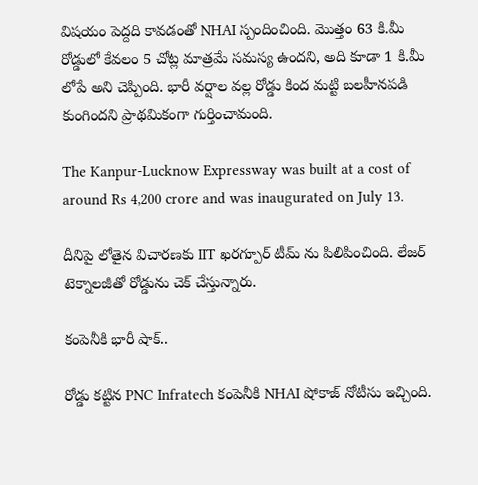విషయం పెద్దది కావడంతో NHAI స్పందించింది. మొత్తం 63 కి.మీ రోడ్డులో కేవలం 5 చోట్ల మాత్రమే సమస్య ఉందని, అది కూడా 1 కి.మీ లోపే అని చెప్పింది. భారీ వర్షాల వల్ల రోడ్డు కింద మట్టి బలహీనపడి కుంగిందని ప్రాథమికంగా గుర్తించామంది.

The Kanpur-Lucknow Expressway was built at a cost of around Rs 4,200 crore and was inaugurated on July 13.

దీనిపై లోతైన విచారణకు IIT ఖరగ్పూర్ టీమ్ ను పిలిపించింది. లేజర్ టెక్నాలజీతో రోడ్డును చెక్ చేస్తున్నారు.

కంపెనీకి భారీ షాక్..

రోడ్డు కట్టిన PNC Infratech కంపెనీకి NHAI షోకాజ్ నోటీసు ఇచ్చింది.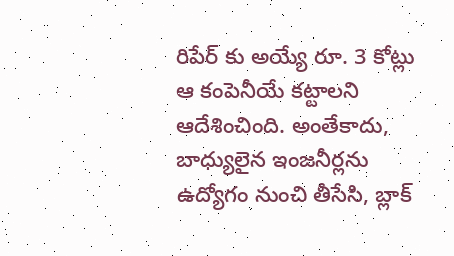రిపేర్ కు అయ్యే రూ. 3 కోట్లు ఆ కంపెనీయే కట్టాలని ఆదేశించింది. అంతేకాదు, బాధ్యులైన ఇంజనీర్లను ఉద్యోగం నుంచి తీసేసి, బ్లాక్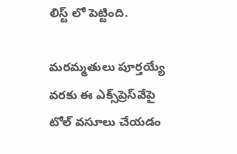లిస్ట్ లో పెట్టింది.

మరమ్మతులు పూర్తయ్యే వరకు ఈ ఎక్స్‌ప్రెస్‌వేపై టోల్ వసూలు చేయడం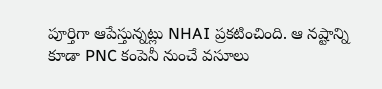పూర్తిగా ఆపేస్తున్నట్లు NHAI ప్రకటించింది. ఆ నష్టాన్ని కూడా PNC కంపెనీ నుంచే వసూలు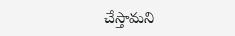చేస్తామని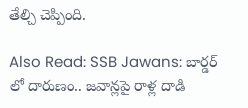తేల్చి చెప్పింది.

Also Read: SSB Jawans: బార్డర్ లో దారుణం.. జవాన్లపై రాళ్ల దాడి